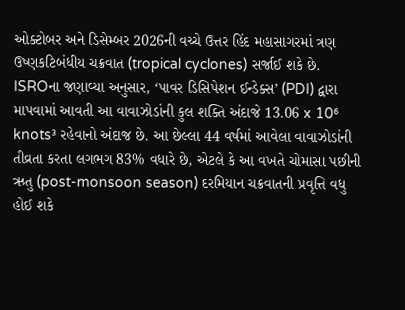ઓક્ટોબર અને ડિસેમ્બર 2026ની વચ્ચે ઉત્તર હિંદ મહાસાગરમાં ત્રણ ઉષ્ણકટિબંધીય ચક્રવાત (tropical cyclones) સર્જાઈ શકે છે. ISROના જણાવ્યા અનુસાર, ‘પાવર ડિસિપેશન ઈન્ડેક્સ’ (PDI) દ્વારા માપવામાં આવતી આ વાવાઝોડાંની કુલ શક્તિ અંદાજે 13.06 x 10⁶ knots³ રહેવાનો અંદાજ છે. આ છેલ્લા 44 વર્ષમાં આવેલા વાવાઝોડાંની તીવ્રતા કરતા લગભગ 83% વધારે છે, એટલે કે આ વખતે ચોમાસા પછીની ઋતુ (post-monsoon season) દરમિયાન ચક્રવાતની પ્રવૃત્તિ વધુ હોઈ શકે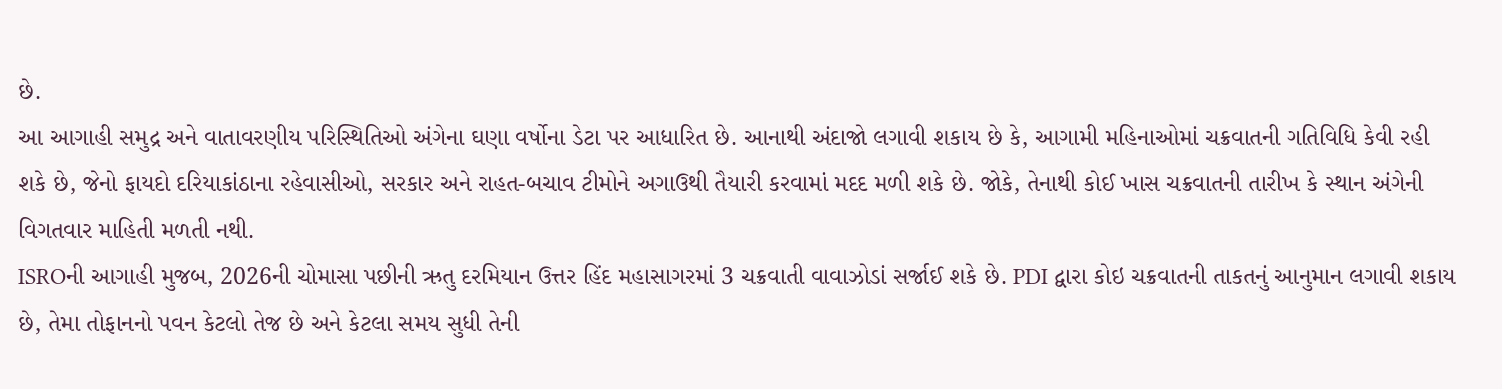છે.
આ આગાહી સમુદ્ર અને વાતાવરણીય પરિસ્થિતિઓ અંગેના ઘણા વર્ષોના ડેટા પર આધારિત છે. આનાથી અંદાજો લગાવી શકાય છે કે, આગામી મહિનાઓમાં ચક્રવાતની ગતિવિધિ કેવી રહી શકે છે, જેનો ફાયદો દરિયાકાંઠાના રહેવાસીઓ, સરકાર અને રાહત-બચાવ ટીમોને અગાઉથી તૈયારી કરવામાં મદદ મળી શકે છે. જોકે, તેનાથી કોઈ ખાસ ચક્રવાતની તારીખ કે સ્થાન અંગેની વિગતવાર માહિતી મળતી નથી.
ISROની આગાહી મુજબ, 2026ની ચોમાસા પછીની ઋતુ દરમિયાન ઉત્તર હિંદ મહાસાગરમાં 3 ચક્રવાતી વાવાઝોડાં સર્જાઈ શકે છે. PDI દ્વારા કોઇ ચક્રવાતની તાકતનું આનુમાન લગાવી શકાય છે, તેમા તોફાનનો પવન કેટલો તેજ છે અને કેટલા સમય સુધી તેની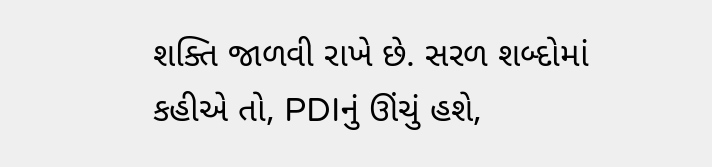શક્તિ જાળવી રાખે છે. સરળ શબ્દોમાં કહીએ તો, PDIનું ઊંચું હશે,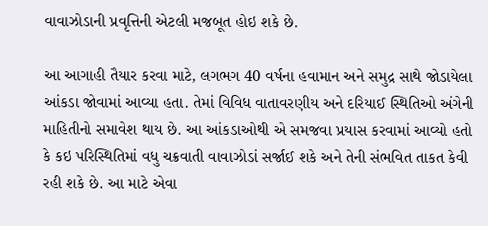વાવાઝોડાની પ્રવૃત્તિની એટલી મજબૂત હોઇ શકે છે.

આ આગાહી તૈયાર કરવા માટે, લગભગ 40 વર્ષના હવામાન અને સમુદ્ર સાથે જોડાયેલા આંકડા જોવામાં આવ્યા હતા. તેમાં વિવિધ વાતાવરણીય અને દરિયાઈ સ્થિતિઓ અંગેની માહિતીનો સમાવેશ થાય છે. આ આંકડાઓથી એ સમજવા પ્રયાસ કરવામાં આવ્યો હતો કે કઇ પરિસ્થિતિમાં વધુ ચક્રવાતી વાવાઝોડાં સર્જાઈ શકે અને તેની સંભવિત તાકત કેવી રહી શકે છે. આ માટે એવા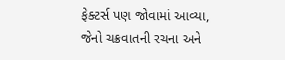ફેક્ટર્સ પણ જોવામાં આવ્યા, જેનો ચક્રવાતની રચના અને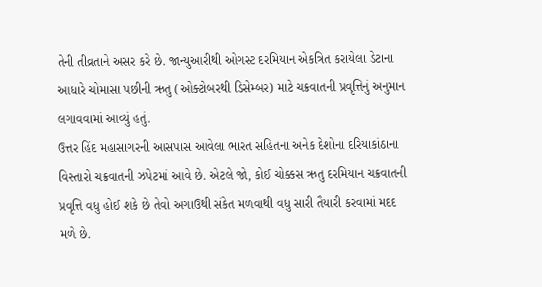તેની તીવ્રતાને અસર કરે છે. જાન્યુઆરીથી ઓગસ્ટ દરમિયાન એકત્રિત કરાયેલા ડેટાના આધારે ચોમાસા પછીની ઋતુ (ઓક્ટોબરથી ડિસેમ્બર) માટે ચક્રવાતની પ્રવૃત્તિનું અનુમાન લગાવવામાં આવ્યું હતું.
ઉત્તર હિંદ મહાસાગરની આસપાસ આવેલા ભારત સહિતના અનેક દેશોના દરિયાકાંઠાના વિસ્તારો ચક્રવાતની ઝપેટમાં આવે છે. એટલે જો, કોઈ ચોક્કસ ઋતુ દરમિયાન ચક્રવાતની પ્રવૃત્તિ વધુ હોઈ શકે છે તેવો અગાઉથી સંકેત મળવાથી વધુ સારી તૈયારી કરવામાં મદદ મળે છે.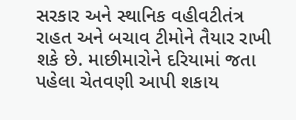સરકાર અને સ્થાનિક વહીવટીતંત્ર રાહત અને બચાવ ટીમોને તૈયાર રાખી શકે છે. માછીમારોને દરિયામાં જતા પહેલા ચેતવણી આપી શકાય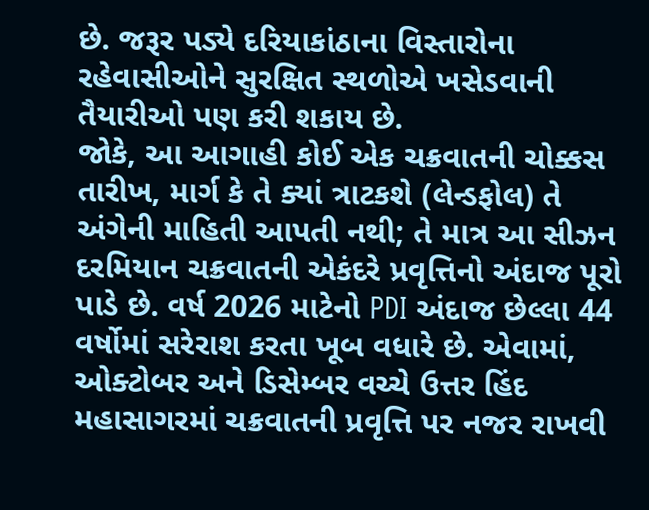છે. જરૂર પડ્યે દરિયાકાંઠાના વિસ્તારોના રહેવાસીઓને સુરક્ષિત સ્થળોએ ખસેડવાની તૈયારીઓ પણ કરી શકાય છે.
જોકે, આ આગાહી કોઈ એક ચક્રવાતની ચોક્કસ તારીખ, માર્ગ કે તે ક્યાં ત્રાટકશે (લેન્ડફોલ) તે અંગેની માહિતી આપતી નથી; તે માત્ર આ સીઝન દરમિયાન ચક્રવાતની એકંદરે પ્રવૃત્તિનો અંદાજ પૂરો પાડે છે. વર્ષ 2026 માટેનો PDI અંદાજ છેલ્લા 44 વર્ષોમાં સરેરાશ કરતા ખૂબ વધારે છે. એવામાં, ઓક્ટોબર અને ડિસેમ્બર વચ્ચે ઉત્તર હિંદ મહાસાગરમાં ચક્રવાતની પ્રવૃત્તિ પર નજર રાખવી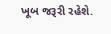ખૂબ જરૂરી રહેશે.